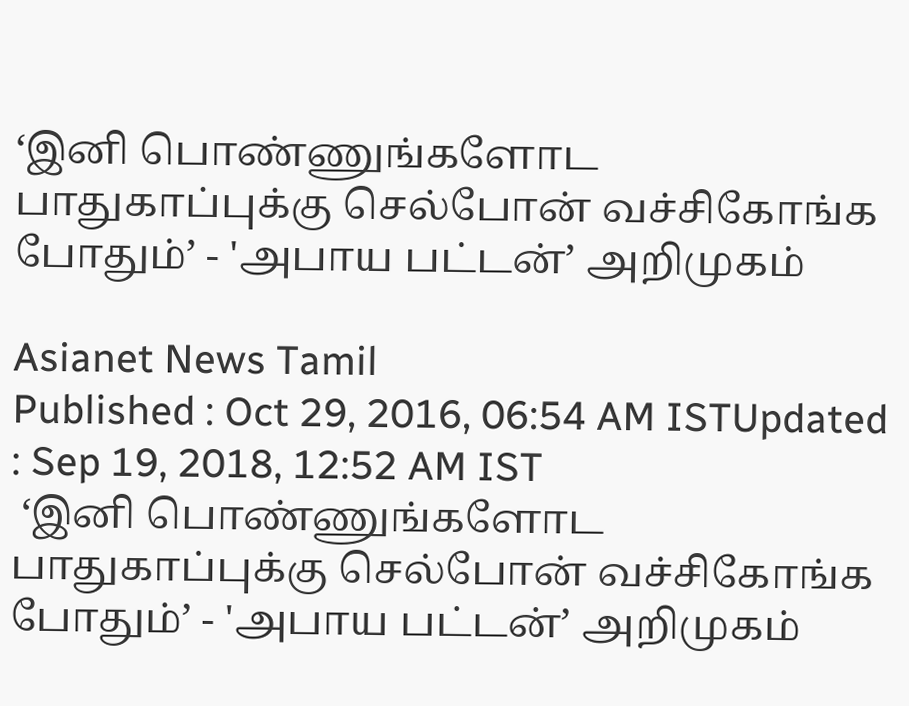‘இனி பொண்ணுங்களோட பாதுகாப்புக்கு செல்போன் வச்சிகோங்க போதும்’ - 'அபாய பட்டன்’ அறிமுகம்

Asianet News Tamil
Published : Oct 29, 2016, 06:54 AM ISTUpdated : Sep 19, 2018, 12:52 AM IST
 ‘இனி பொண்ணுங்களோட பாதுகாப்புக்கு செல்போன் வச்சிகோங்க போதும்’ - 'அபாய பட்டன்’ அறிமுகம்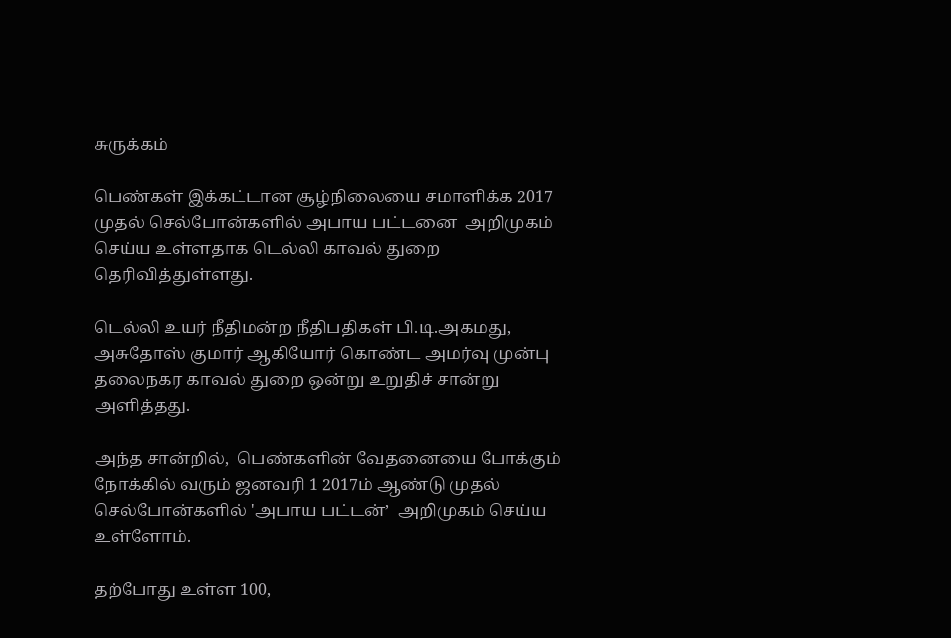சுருக்கம்

பெண்கள் இக்கட்டான சூழ்நிலையை சமாளிக்க 2017 முதல் செல்போன்களில் அபாய பட்டனை  அறிமுகம் செய்ய உள்ளதாக டெல்லி காவல் துறை தெரிவித்துள்ளது.

டெல்லி உயர் நீதிமன்ற நீதிபதிகள் பி.டி.அகமது, அசுதோஸ் குமார் ஆகியோர் கொண்ட அமர்வு முன்பு தலைநகர காவல் துறை ஒன்று உறுதிச் சான்று அளித்தது.

அந்த சான்றில்,  பெண்களின் வேதனையை போக்கும் நோக்கில் வரும் ஜனவரி 1 2017ம் ஆண்டு முதல் செல்போன்களில் 'அபாய பட்டன்’  அறிமுகம் செய்ய உள்ளோம்.

தற்போது உள்ள 100,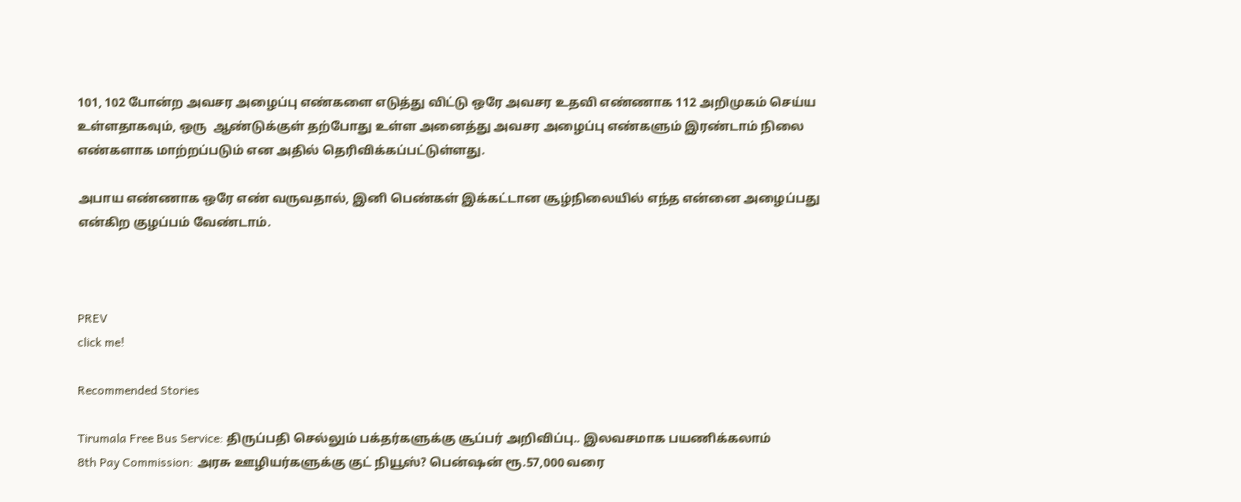101, 102 போன்ற அவசர அழைப்பு எண்களை எடுத்து விட்டு ஒரே அவசர உதவி எண்ணாக 112 அறிமுகம் செய்ய உள்ளதாகவும், ஒரு  ஆண்டுக்குள் தற்போது உள்ள அனைத்து அவசர அழைப்பு எண்களும் இரண்டாம் நிலை எண்களாக மாற்றப்படும் என அதில் தெரிவிக்கப்பட்டுள்ளது.

அபாய எண்ணாக ஒரே எண் வருவதால், இனி பெண்கள் இக்கட்டான சூழ்நிலையில் எந்த என்னை அழைப்பது என்கிற குழப்பம் வேண்டாம்.



PREV
click me!

Recommended Stories

Tirumala Free Bus Service: திருப்பதி செல்லும் பக்தர்களுக்கு சூப்பர் அறிவிப்பு.. இலவசமாக பயணிக்கலாம்
8th Pay Commission: அரசு ஊழியர்களுக்கு குட் நியூஸ்? பென்ஷன் ரூ.57,000 வரை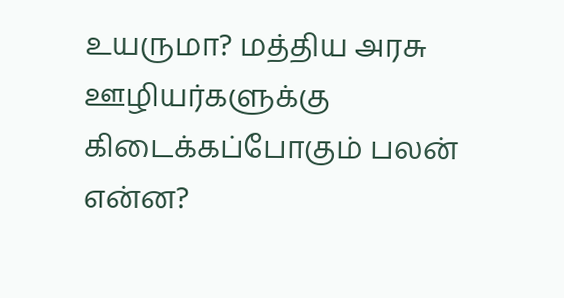உயருமா? மத்திய அரசு ஊழியர்களுக்கு கிடைக்கப்போகும் பலன் என்ன?